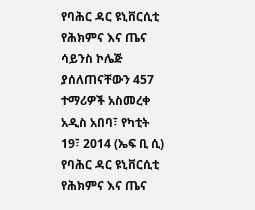የባሕር ዳር ዩኒቨርሲቲ የሕክምና እና ጤና ሳይንስ ኮሌጅ ያሰለጠናቸውን 457 ተማሪዎች አስመረቀ
አዲስ አበባ፣ የካቲት 19፣ 2014 (ኤፍ ቢ ሲ) የባሕር ዳር ዩኒቨርሲቲ የሕክምና እና ጤና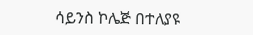ሳይንስ ኮሌጅ በተለያዩ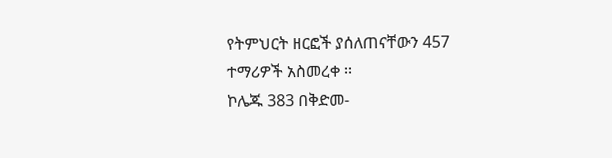የትምህርት ዘርፎች ያሰለጠናቸውን 457 ተማሪዎች አስመረቀ ፡፡
ኮሌጁ 383 በቅድመ-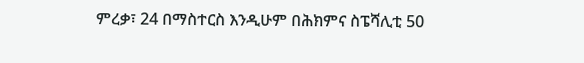ምረቃ፣ 24 በማስተርስ እንዲሁም በሕክምና ስፔሻሊቲ 50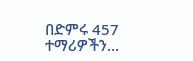በድምሩ 457 ተማሪዎችን…